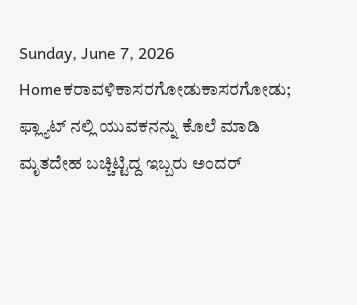Sunday, June 7, 2026
Homeಕರಾವಳಿಕಾಸರಗೋಡುಕಾಸರಗೋಡು; ಫ್ಲ್ಯಾಟ್ ನಲ್ಲಿ ಯುವಕನನ್ನು‌ ಕೊಲೆ‌ ಮಾಡಿ ಮೃತದೇಹ ಬಚ್ಚಿಟ್ಟಿದ್ದ ಇಬ್ಬರು ಅಂದರ್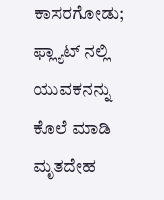ಕಾಸರಗೋಡು; ಫ್ಲ್ಯಾಟ್ ನಲ್ಲಿ ಯುವಕನನ್ನು‌ ಕೊಲೆ‌ ಮಾಡಿ ಮೃತದೇಹ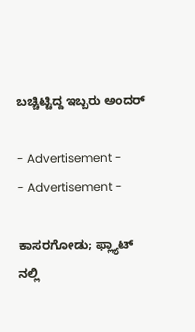ಬಚ್ಚಿಟ್ಟಿದ್ದ ಇಬ್ಬರು ಅಂದರ್

- Advertisement -
- Advertisement -

ಕಾಸರಗೋಡು; ಫ್ಲ್ಯಾಟ್ ನಲ್ಲಿ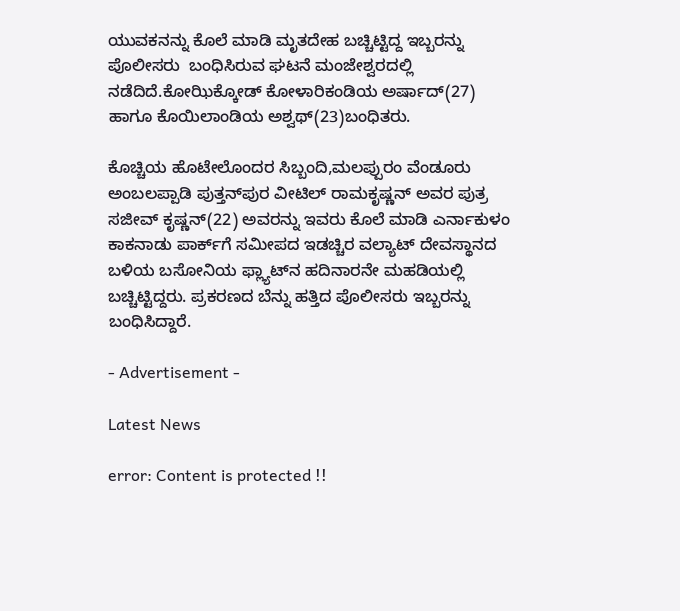ಯುವಕನನ್ನು‌ ಕೊಲೆ‌ ಮಾಡಿ ಮೃತದೇಹ ಬಚ್ಚಿಟ್ಟಿದ್ದ ಇಬ್ಬರನ್ನು ಪೊಲೀಸರು  ಬಂಧಿಸಿರುವ ಘಟನೆ ಮಂಜೇಶ್ವರದಲ್ಲಿ ನಡೆದಿದೆ.ಕೋಝಿಕ್ಕೋಡ್ ಕೋಳಾರಿಕಂಡಿಯ ಅರ್ಷಾದ್(27) ಹಾಗೂ ಕೊಯಿಲಾಂಡಿಯ ಅಶ್ವಥ್(23)ಬಂಧಿತರು.

ಕೊಚ್ಚಿಯ ಹೊಟೇಲೊಂದರ ಸಿಬ್ಬಂದಿ,ಮಲಪ್ಪುರಂ ವೆಂಡೂರು ಅಂಬಲಪ್ಪಾಡಿ ಪುತ್ತನ್‌ಪುರ ವೀಟಿಲ್‌ ರಾಮಕೃಷ್ಣನ್‌ ಅವರ ಪುತ್ರ ಸಜೀವ್‌ ಕೃಷ್ಣನ್‌(22) ಅವರನ್ನು‌ ಇವರು ಕೊಲೆ ಮಾಡಿ ಎರ್ನಾಕುಳಂ ಕಾಕನಾಡು ಪಾರ್ಕ್‌ಗೆ ಸಮೀಪದ ಇಡಚ್ಚಿರ ವಲ್ಯಾಟ್‌ ದೇವಸ್ಥಾನದ ಬಳಿಯ ಬಸೋನಿಯ ಫ್ಲ್ಯಾಟ್‌ನ ಹದಿನಾರನೇ ಮಹಡಿಯಲ್ಲಿ ಬಚ್ಚಿಟ್ಟಿದ್ದರು. ಪ್ರಕರಣದ ಬೆನ್ನು ಹತ್ತಿದ ಪೊಲೀಸರು ಇಬ್ಬರನ್ನು ಬಂಧಿಸಿದ್ದಾರೆ.

- Advertisement -

Latest News

error: Content is protected !!